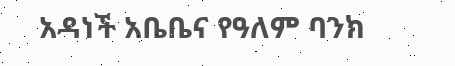አዳነች አቤቤና የዓለም ባንክ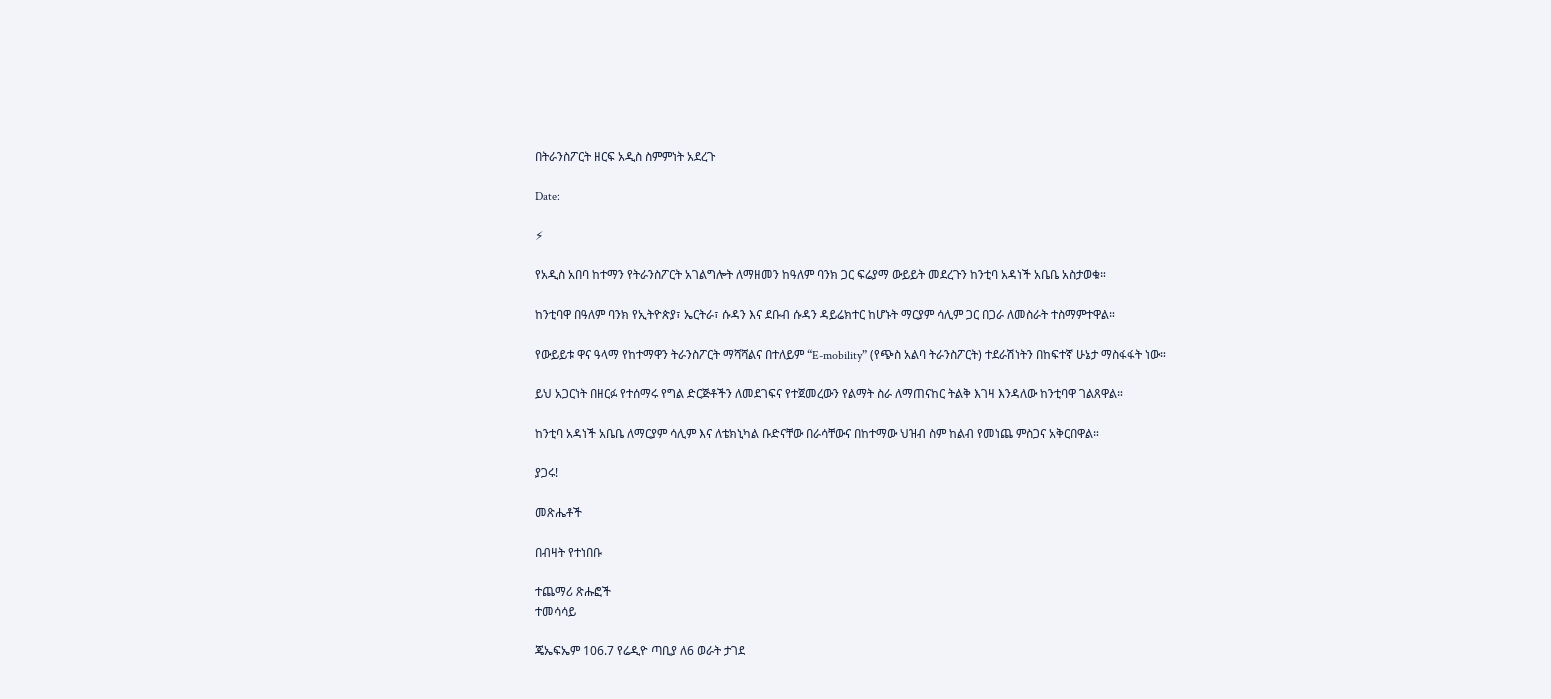በትራንስፖርት ዘርፍ አዲስ ስምምነት አደረጉ

Date:

⚡

የአዲስ አበባ ከተማን የትራንስፖርት አገልግሎት ለማዘመን ከዓለም ባንክ ጋር ፍሬያማ ውይይት መደረጉን ከንቲባ አዳነች አቤቤ አስታወቁ።

ከንቲባዋ በዓለም ባንክ የኢትዮጵያ፣ ኤርትራ፣ ሱዳን እና ደቡብ ሱዳን ዳይሬክተር ከሆኑት ማርያም ሳሊም ጋር በጋራ ለመስራት ተስማምተዋል።

የውይይቱ ዋና ዓላማ የከተማዋን ትራንስፖርት ማሻሻልና በተለይም “E-mobility” (የጭስ አልባ ትራንስፖርት) ተደራሽነትን በከፍተኛ ሁኔታ ማስፋፋት ነው።

ይህ አጋርነት በዘርፉ የተሰማሩ የግል ድርጅቶችን ለመደገፍና የተጀመረውን የልማት ስራ ለማጠናከር ትልቅ እገዛ እንዳለው ከንቲባዋ ገልጸዋል።

ከንቲባ አዳነች አቤቤ ለማርያም ሳሊም እና ለቴክኒካል ቡድናቸው በራሳቸውና በከተማው ህዝብ ስም ከልብ የመነጨ ምስጋና አቅርበዋል።

ያጋሩ!

መጽሔቶች

በብዛት የተነበቡ

ተጨማሪ ጽሑፎች
ተመሳሳይ

ጄኤፍኤም 106.7 የሬዲዮ ጣቢያ ለ6 ወራት ታገደ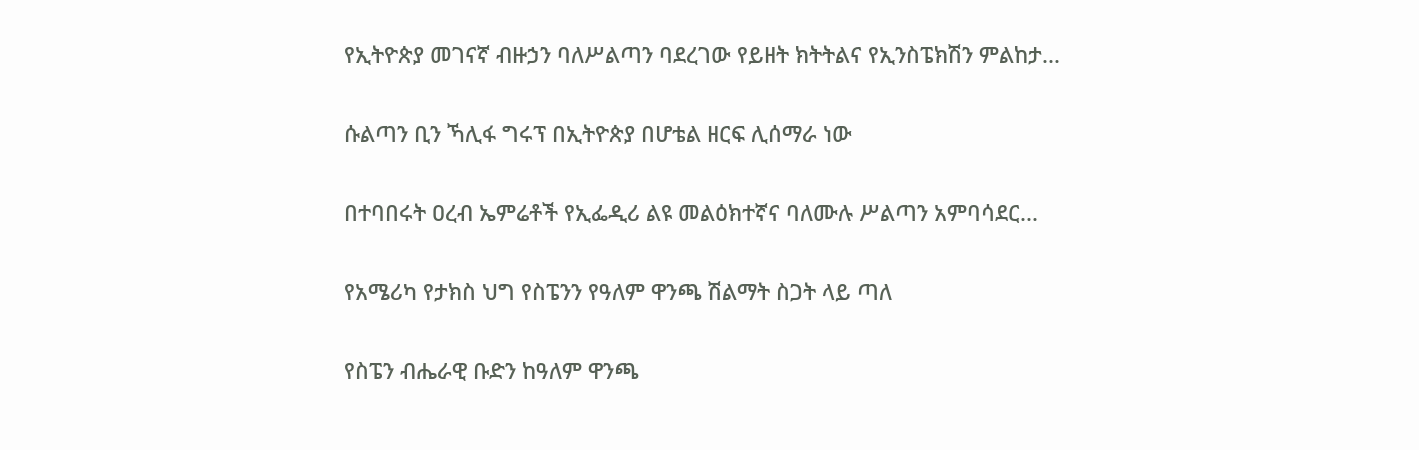የኢትዮጵያ መገናኛ ብዙኃን ባለሥልጣን ባደረገው የይዘት ክትትልና የኢንስፔክሽን ምልከታ...

ሱልጣን ቢን ኻሊፋ ግሩፕ በኢትዮጵያ በሆቴል ዘርፍ ሊሰማራ ነው

በተባበሩት ዐረብ ኤምሬቶች የኢፌዲሪ ልዩ መልዕክተኛና ባለሙሉ ሥልጣን አምባሳደር...

የአሜሪካ የታክስ ህግ የስፔንን የዓለም ዋንጫ ሽልማት ስጋት ላይ ጣለ

የስፔን ብሔራዊ ቡድን ከዓለም ዋንጫ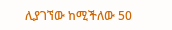ሊያገኘው ከሚችለው 50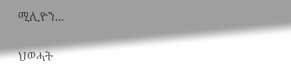ሚሊዮን...

ህወሓት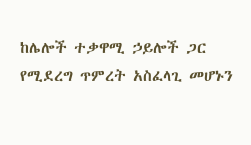ከሌሎች ተቃዋሚ ኃይሎች ጋር የሚደረግ ጥምረት አስፈላጊ መሆኑን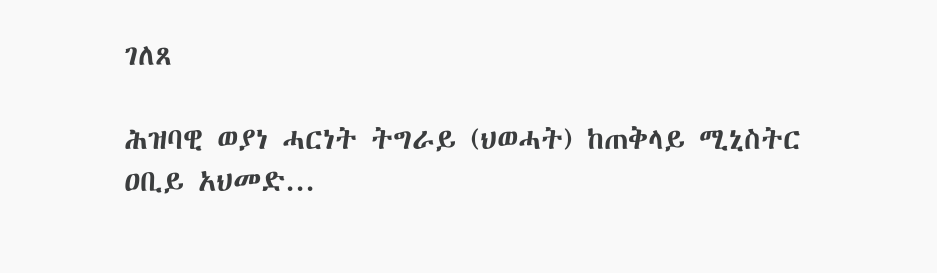ገለጸ

ሕዝባዊ ወያነ ሓርነት ትግራይ (ህወሓት) ከጠቅላይ ሚኒስትር ዐቢይ አህመድ...